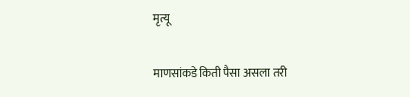मृत्यू

माणसांकडे किती पैसा असला तरी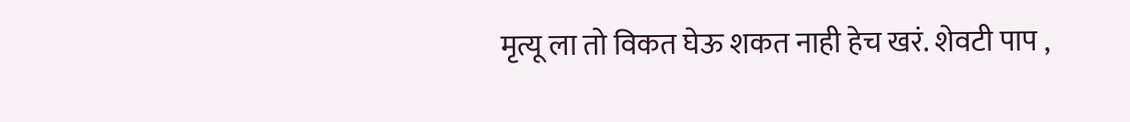मृत्यू ला तो विकत घेऊ शकत नाही हेच खरं. शेवटी पाप ,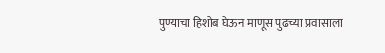पुण्याचा हिशोब घेऊन माणूस पुढच्या प्रवासाला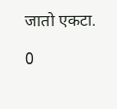जातो एकटा.

0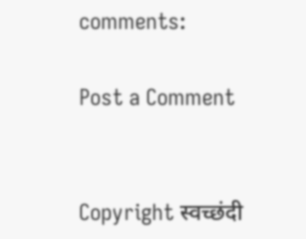comments:

Post a Comment


Copyright स्वच्छंदी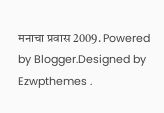मनाचा प्रवास 2009. Powered by Blogger.Designed by Ezwpthemes .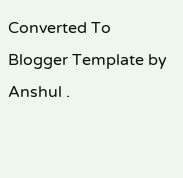Converted To Blogger Template by Anshul .